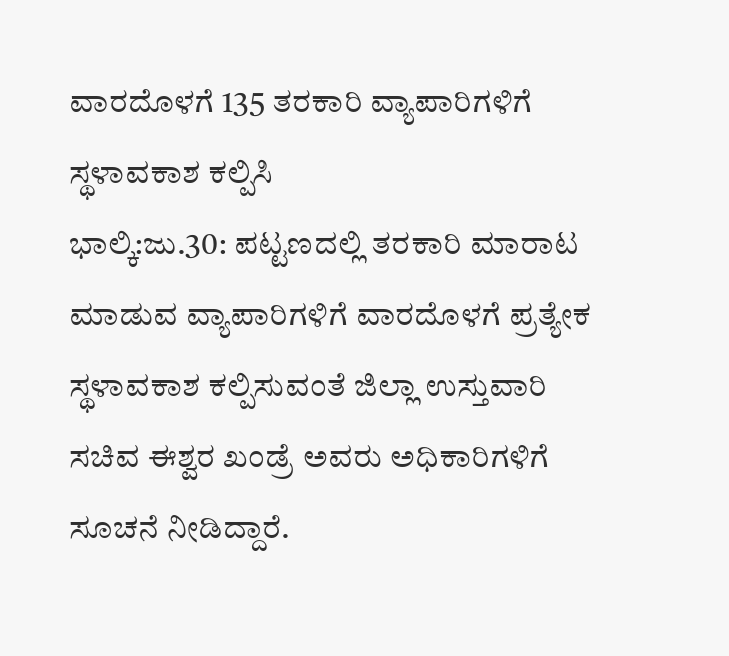ವಾರದೊಳಗೆ 135 ತರಕಾರಿ ವ್ಯಾಪಾರಿಗಳಿಗೆ ಸ್ಥಳಾವಕಾಶ ಕಲ್ಪಿಸಿ
ಭಾಲ್ಕಿ:ಜು.30: ಪಟ್ಟಣದಲ್ಲಿ ತರಕಾರಿ ಮಾರಾಟ ಮಾಡುವ ವ್ಯಾಪಾರಿಗಳಿಗೆ ವಾರದೊಳಗೆ ಪ್ರತ್ಯೇಕ ಸ್ಥಳಾವಕಾಶ ಕಲ್ಪಿಸುವಂತೆ ಜಿಲ್ಲಾ ಉಸ್ತುವಾರಿ ಸಚಿವ ಈಶ್ವರ ಖಂಡ್ರೆ ಅವರು ಅಧಿಕಾರಿಗಳಿಗೆ ಸೂಚನೆ ನೀಡಿದ್ದಾರೆ.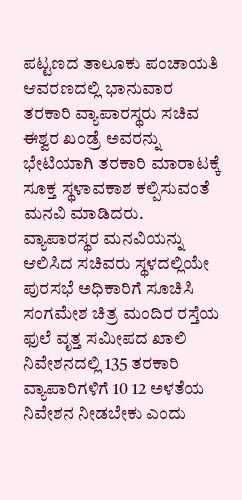ಪಟ್ಟಣದ ತಾಲೂಕು ಪಂಚಾಯತಿ ಆವರಣದಲ್ಲಿ ಭಾನುವಾರ ತರಕಾರಿ ವ್ಯಾಪಾರಸ್ಥರು ಸಚಿವ ಈಶ್ವರ ಖಂಡ್ರೆ ಅವರನ್ನು ಭೇಟಿಯಾಗಿ ತರಕಾರಿ ಮಾರಾಟಕ್ಕೆ ಸೂಕ್ತ ಸ್ಥಳಾವಕಾಶ ಕಲ್ಪಿಸುವಂತೆ ಮನವಿ ಮಾಡಿದರು.
ವ್ಯಾಪಾರಸ್ಥರ ಮನವಿಯನ್ನು ಆಲಿಸಿದ ಸಚಿವರು ಸ್ಥಳದಲ್ಲಿಯೇ ಪುರಸಭೆ ಅಧಿಕಾರಿಗೆ ಸೂಚಿಸಿ ಸಂಗಮೇಶ ಚಿತ್ರ ಮಂದಿರ ರಸ್ತೆಯ ಫುಲೆ ವೃತ್ತ ಸಮೀಪದ ಖಾಲಿ ನಿವೇಶನದಲ್ಲಿ 135 ತರಕಾರಿ ವ್ಯಾಪಾರಿಗಳಿಗೆ 10 12 ಅಳತೆಯ ನಿವೇಶನ ನೀಡಬೇಕು ಎಂದು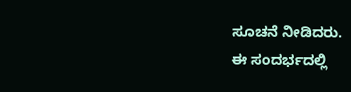ಸೂಚನೆ ನೀಡಿದರು.
ಈ ಸಂದರ್ಭದಲ್ಲಿ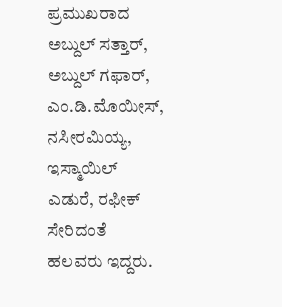ಪ್ರಮುಖರಾದ ಅಬ್ದುಲ್ ಸತ್ತಾರ್, ಅಬ್ದುಲ್ ಗಫಾರ್, ಎಂ.ಡಿ.ಮೊಯೀಸ್, ನಸೀರಮಿಯ್ಯ, ಇಸ್ಮಾಯಿಲ್ ಎಡುರೆ, ರಫೀಕ್ ಸೇರಿದಂತೆ ಹಲವರು ಇದ್ದರು.